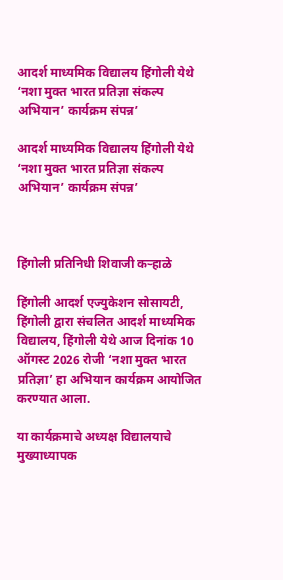आदर्श माध्यमिक विद्यालय हिंगोली येथे ‘नशा मुक्त भारत प्रतिज्ञा संकल्प अभियान’ कार्यक्रम संपन्न’

आदर्श माध्यमिक विद्यालय हिंगोली येथे ‘नशा मुक्त भारत प्रतिज्ञा संकल्प अभियान’ कार्यक्रम संपन्न’



हिंगोली प्रतिनिधी शिवाजी कऱ्हाळे

हिंगोली आदर्श एज्युकेशन सोसायटी, हिंगोली द्वारा संचलित आदर्श माध्यमिक विद्यालय, हिंगोली येथे आज दिनांक 10 ऑगस्ट 2026 रोजी ‘नशा मुक्त भारत प्रतिज्ञा’ हा अभियान कार्यक्रम आयोजित करण्यात आला.

या कार्यक्रमाचे अध्यक्ष विद्यालयाचे मुख्याध्यापक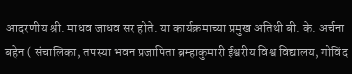आदरणीय श्री. माधव जाधव सर होते. या कार्यक्रमाच्या प्रमुख अतिथी बी. के. अर्चना बहेन ( संचालिका, तपस्या भवन प्रजापिता ब्रम्हाकुमारी ईश्वरीय विश्व विद्यालय, गोविंद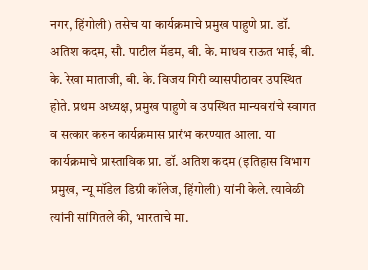नगर, हिंगोली) तसेच या कार्यक्रमाचे प्रमुख पाहुणे प्रा. डॉ. अतिश कदम, सौ. पाटील मॅडम, बी. के. माधव राऊत भाई, बी. के. रेखा माताजी, बी. के. विजय गिरी व्यासपीठावर उपस्थित होते. प्रथम अध्यक्ष, प्रमुख पाहुणे व उपस्थित मान्यवरांचे स्वागत व सत्कार करुन कार्यक्रमास प्रारंभ करण्यात आला. या कार्यक्रमाचे प्रास्ताविक प्रा. डॉ. अतिश कदम (इतिहास विभाग प्रमुख, न्यू मॉडेल डिग्री कॉलेज, हिंगोली) यांनी केले. त्यावेळी त्यांनी सांगितले की, भारताचे मा.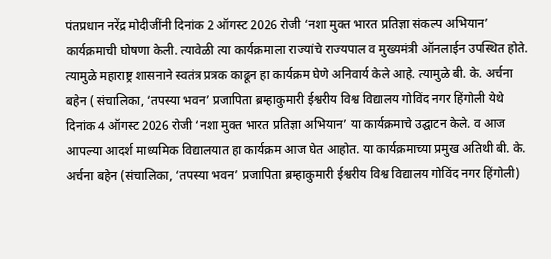पंतप्रधान नरेंद्र मोदीजींनी दिनांक 2 ऑगस्ट 2026 रोजी ‘नशा मुक्त भारत प्रतिज्ञा संकल्प अभियान’ कार्यक्रमाची घोषणा केली. त्यावेळी त्या कार्यक्रमाला राज्यांचे राज्यपाल व मुख्यमंत्री ऑनलाईन उपस्थित होते. त्यामुळे महाराष्ट्र शासनाने स्वतंत्र प्रत्रक काढून हा कार्यक्रम घेणे अनिवार्य केले आहे. त्यामुळे बी. के. अर्चना बहेन ( संचालिका, ‘तपस्या भवन’ प्रजापिता ब्रम्हाकुमारी ईश्वरीय विश्व विद्यालय गोविंद नगर हिंगोली येथे दिनांक 4 ऑगस्ट 2026 रोजी ‘नशा मुक्त भारत प्रतिज्ञा अभियान’ या कार्यक्रमाचे उद्घाटन केले. व आज आपल्या आदर्श माध्यमिक विद्यालयात हा कार्यक्रम आज घेत आहोत. या कार्यक्रमाच्या प्रमुख अतिथी बी. के. अर्चना बहेन (संचालिका, ‘तपस्या भवन’ प्रजापिता ब्रम्हाकुमारी ईश्वरीय विश्व विद्यालय गोविंद नगर हिंगोली)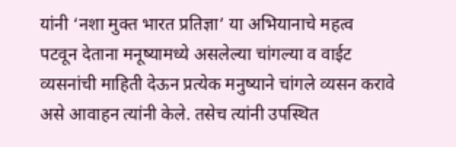यांनी ‘नशा मुक्त भारत प्रतिज्ञा’ या अभियानाचे महत्व पटवून देताना मनूष्यामध्ये असलेल्या चांगल्या व वाईट व्यसनांची माहिती देऊन प्रत्येक मनुष्याने चांगले व्यसन करावे असे आवाहन त्यांनी केले. तसेच त्यांनी उपस्थित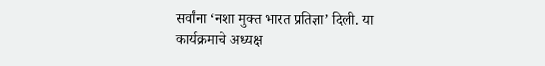सर्वांना ‘नशा मुक्त भारत प्रतिज्ञा’ दिली. या कार्यक्रमाचे अध्यक्ष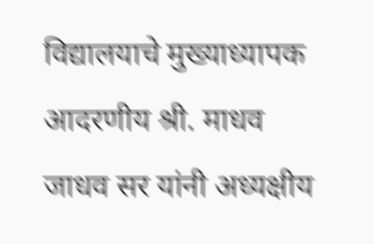विद्यालयाचे मुख्याध्यापक आदरणीय श्री. माधव जाधव सर यांनी अध्यक्षीय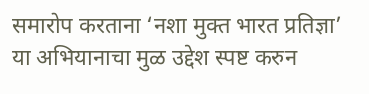समारोप करताना ‘नशा मुक्त भारत प्रतिज्ञा’ या अभियानाचा मुळ उद्देश स्पष्ट करुन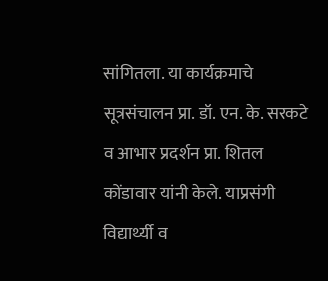सांगितला. या कार्यक्रमाचे सूत्रसंचालन प्रा. डॉ. एन. के. सरकटे व आभार प्रदर्शन प्रा. शितल कोंडावार यांनी केले. याप्रसंगी विद्यार्थ्यी व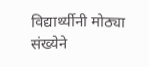विद्यार्थ्यीनी मोठ्या संख्येने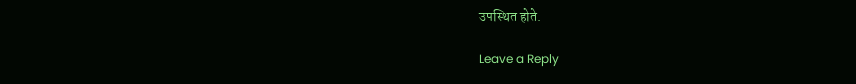उपस्थित होते.

Leave a Reply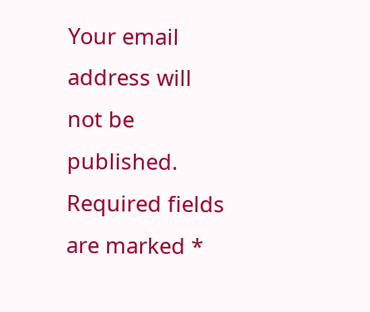Your email address will not be published. Required fields are marked *